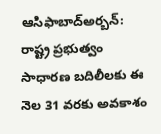ఆసిఫాబాద్అర్బన్: రాష్ట్ర ప్రభుత్వం సాధారణ బదిలీలకు ఈ నెల 31 వరకు అవకాశం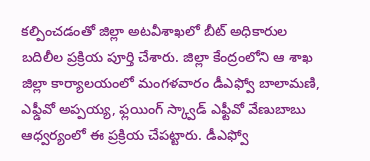కల్పించడంతో జిల్లా అటవీశాఖలో బీట్ అధికారుల బదిలీల ప్రక్రియ పూర్తి చేశారు. జిల్లా కేంద్రంలోని ఆ శాఖ జిల్లా కార్యాలయంలో మంగళవారం డీఎఫ్వో బాలామణి, ఎఫ్డీవో అప్పయ్య, ఫ్లయింగ్ స్క్వాడ్ ఎఫ్టీవో వేణుబాబు ఆధ్వర్యంలో ఈ ప్రక్రియ చేపట్టారు. డీఎఫ్వో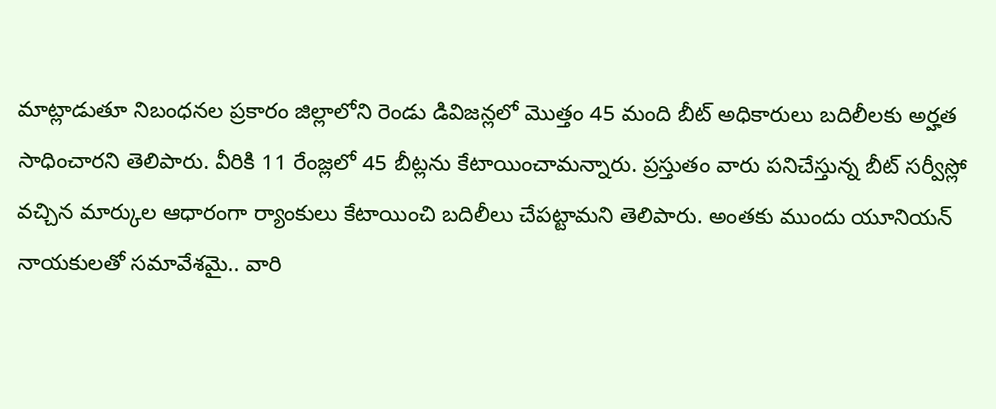మాట్లాడుతూ నిబంధనల ప్రకారం జిల్లాలోని రెండు డివిజన్లలో మొత్తం 45 మంది బీట్ అధికారులు బదిలీలకు అర్హత సాధించారని తెలిపారు. వీరికి 11 రేంజ్లలో 45 బీట్లను కేటాయించామన్నారు. ప్రస్తుతం వారు పనిచేస్తున్న బీట్ సర్వీస్లో వచ్చిన మార్కుల ఆధారంగా ర్యాంకులు కేటాయించి బదిలీలు చేపట్టామని తెలిపారు. అంతకు ముందు యూనియన్ నాయకులతో సమావేశమై.. వారి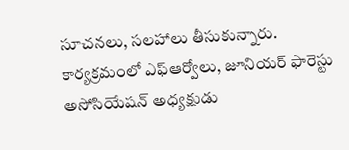సూచనలు, సలహాలు తీసుకున్నారు. కార్యక్రమంలో ఎఫ్ఆర్వోలు, జూనియర్ ఫారెస్టు అసోసియేషన్ అధ్యక్షుడు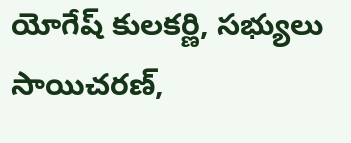యోగేష్ కులకర్ణి, సభ్యులు సాయిచరణ్,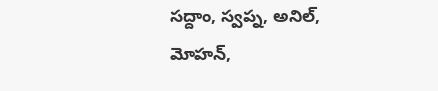సద్దాం, స్వప్న, అనిల్, మోహన్,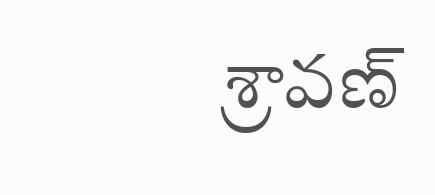శ్రావణ్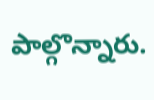పాల్గొన్నారు.